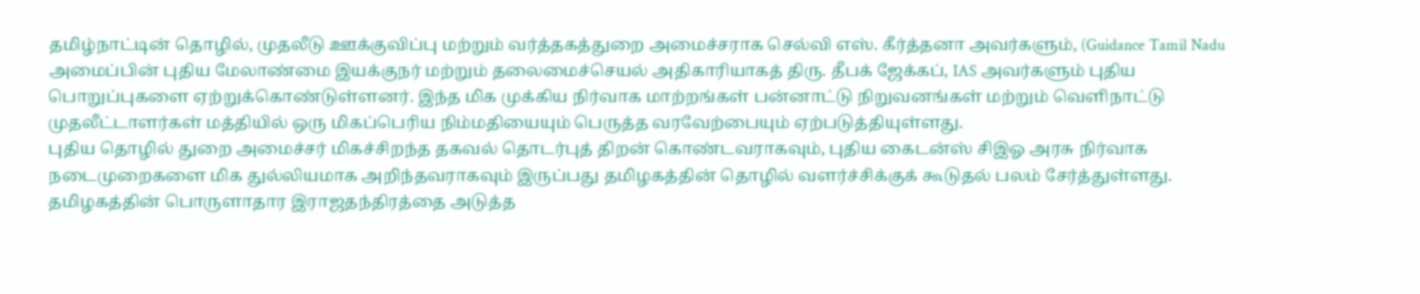தமிழ்நாட்டின் தொழில், முதலீடு ஊக்குவிப்பு மற்றும் வர்த்தகத்துறை அமைச்சராக செல்வி எஸ். கீர்த்தனா அவர்களும், (Guidance Tamil Nadu அமைப்பின் புதிய மேலாண்மை இயக்குநர் மற்றும் தலைமைச்செயல் அதிகாரியாகத் திரு. தீபக் ஜேக்கப், IAS அவர்களும் புதிய பொறுப்புகளை ஏற்றுக்கொண்டுள்ளனர். இந்த மிக முக்கிய நிர்வாக மாற்றங்கள் பன்னாட்டு நிறுவனங்கள் மற்றும் வெளிநாட்டு முதலீட்டாளர்கள் மத்தியில் ஒரு மிகப்பெரிய நிம்மதியையும் பெருத்த வரவேற்பையும் ஏற்படுத்தியுள்ளது.
புதிய தொழில் துறை அமைச்சர் மிகச்சிறந்த தகவல் தொடர்புத் திறன் கொண்டவராகவும், புதிய கைடன்ஸ் சிஇஓ அரசு நிர்வாக நடைமுறைகளை மிக துல்லியமாக அறிந்தவராகவும் இருப்பது தமிழகத்தின் தொழில் வளர்ச்சிக்குக் கூடுதல் பலம் சேர்த்துள்ளது.
தமிழகத்தின் பொருளாதார இராஜதந்திரத்தை அடுத்த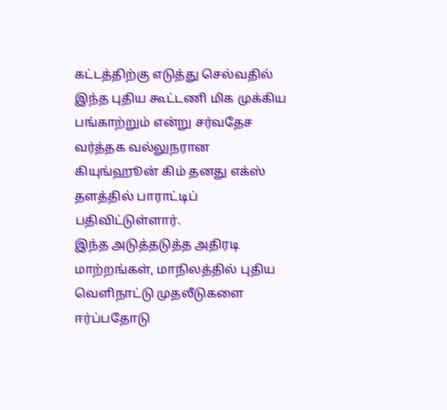கட்டத்திற்கு எடுத்து செல்வதில் இந்த புதிய கூட்டணி மிக முக்கிய பங்காற்றும் என்று சர்வதேச வர்த்தக வல்லுநரான கியுங்ஹூன் கிம் தனது எக்ஸ் தளத்தில் பாராட்டிப் பதிவிட்டுள்ளார்.
இந்த அடுத்தடுத்த அதிரடி மாற்றங்கள், மாநிலத்தில் புதிய வெளிநாட்டு முதலீடுகளை ஈர்ப்பதோடு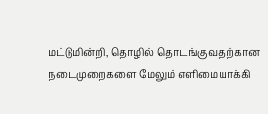மட்டுமின்றி, தொழில் தொடங்குவதற்கான நடைமுறைகளை மேலும் எளிமையாக்கி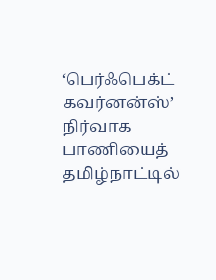‘பெர்ஃபெக்ட் கவர்னன்ஸ்’ நிர்வாக பாணியைத் தமிழ்நாட்டில்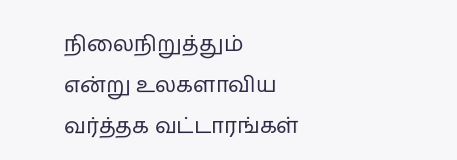நிலைநிறுத்தும் என்று உலகளாவிய வர்த்தக வட்டாரங்கள்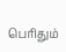பெரிதும்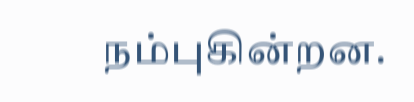நம்புகின்றன.